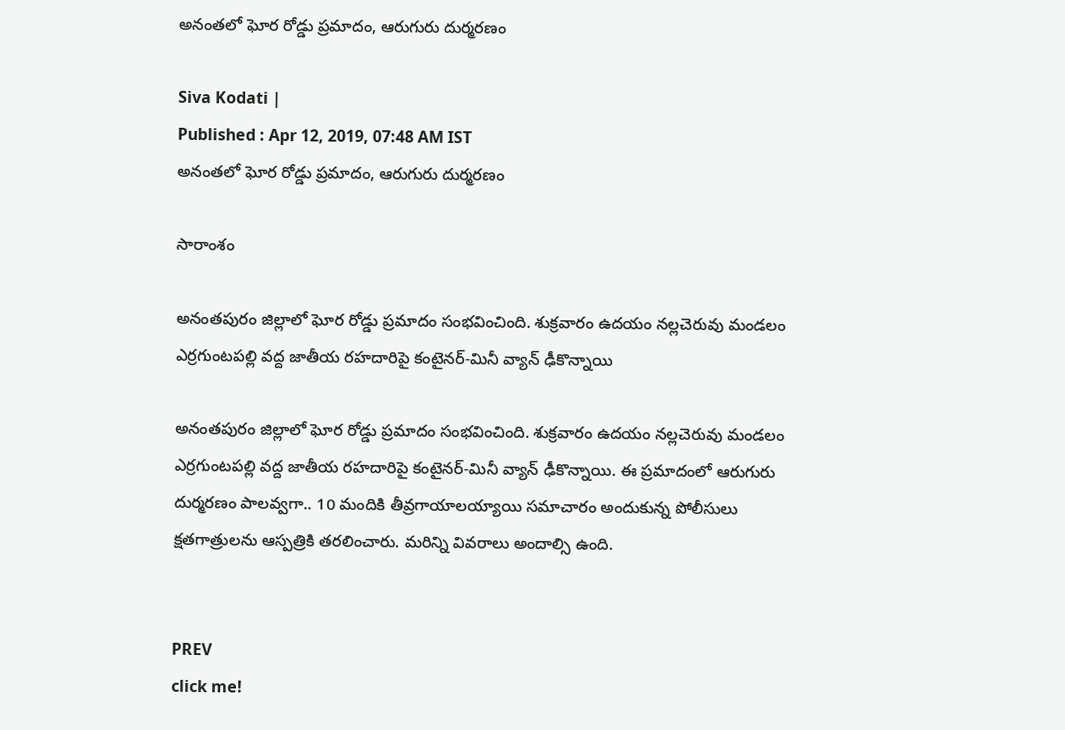అనంతలో ఘోర రోడ్డు ప్రమాదం, ఆరుగురు దుర్మరణం

Siva Kodati |
Published : Apr 12, 2019, 07:48 AM IST
అనంతలో ఘోర రోడ్డు ప్రమాదం, ఆరుగురు దుర్మరణం

సారాంశం

అనంతపురం జిల్లాలో ఘోర రోడ్డు ప్రమాదం సంభవించింది. శుక్రవారం ఉదయం నల్లచెరువు మండలం ఎర్రగుంటపల్లి వద్ద జాతీయ రహదారిపై కంటైనర్-మినీ వ్యాన్ ఢీకొన్నాయి

అనంతపురం జిల్లాలో ఘోర రోడ్డు ప్రమాదం సంభవించింది. శుక్రవారం ఉదయం నల్లచెరువు మండలం ఎర్రగుంటపల్లి వద్ద జాతీయ రహదారిపై కంటైనర్-మినీ వ్యాన్ ఢీకొన్నాయి. ఈ ప్రమాదంలో ఆరుగురు దుర్మరణం పాలవ్వగా.. 10 మందికి తీవ్రగాయాలయ్యాయి సమాచారం అందుకున్న పోలీసులు క్షతగాత్రులను ఆస్పత్రికి తరలించారు. మరిన్ని వివరాలు అందాల్సి ఉంది.


PREV
click me!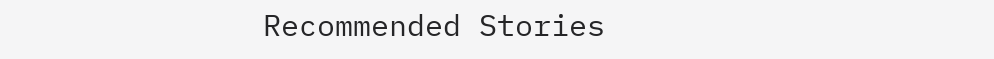Recommended Stories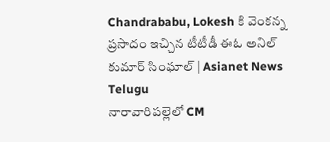Chandrababu, Lokesh కి వెంకన్న ప్రసాదం ఇచ్చిన టీటీడీ ఈఓ అనిల్ కుమార్ సింఘాల్ | Asianet News Telugu
నారావారిపల్లెలో CM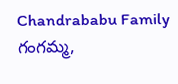Chandrababu Family గంగమ్మ,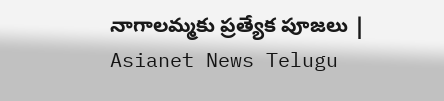నాగాలమ్మకు ప్రత్యేక పూజలు | Asianet News Telugu